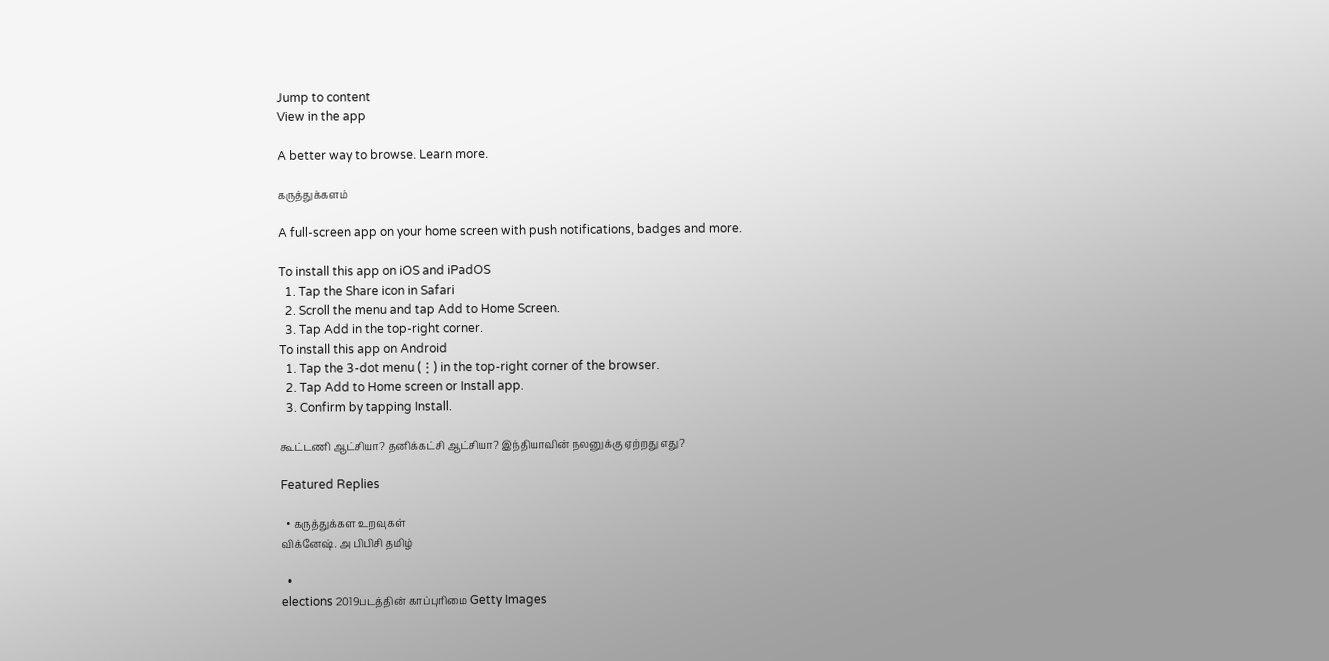Jump to content
View in the app

A better way to browse. Learn more.

கருத்துக்களம்

A full-screen app on your home screen with push notifications, badges and more.

To install this app on iOS and iPadOS
  1. Tap the Share icon in Safari
  2. Scroll the menu and tap Add to Home Screen.
  3. Tap Add in the top-right corner.
To install this app on Android
  1. Tap the 3-dot menu (⋮) in the top-right corner of the browser.
  2. Tap Add to Home screen or Install app.
  3. Confirm by tapping Install.

கூட்டணி ஆட்சியா? தனிக்கட்சி ஆட்சியா? இந்தியாவின் நலனுக்கு ஏற்றது எது?

Featured Replies

  • கருத்துக்கள உறவுகள்
விக்னேஷ். அ பிபிசி தமிழ்

  •
elections 2019படத்தின் காப்புரிமை Getty Images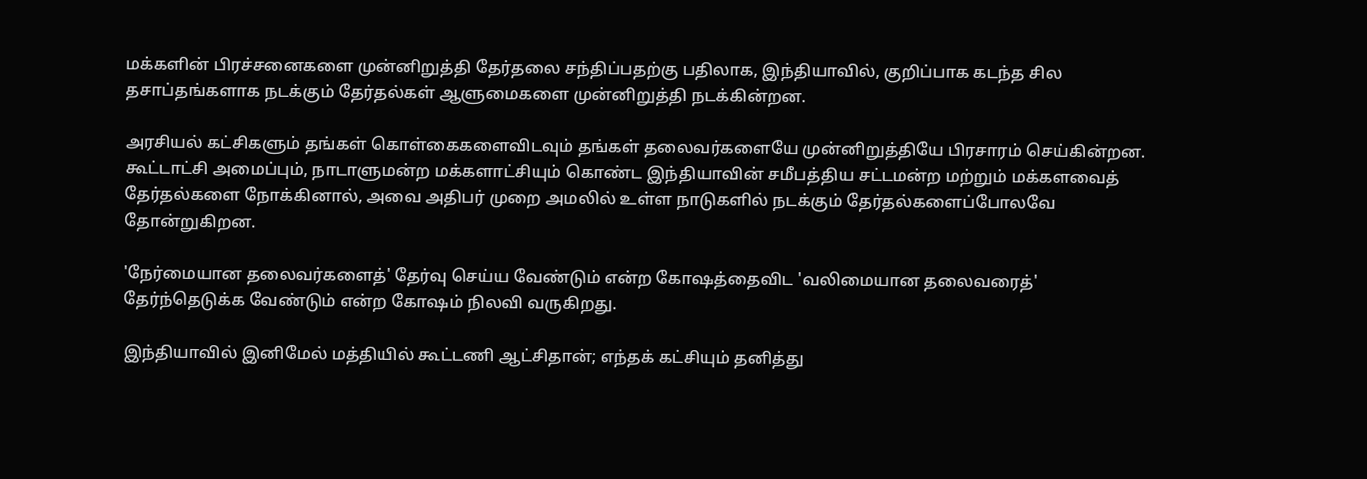மக்களின் பிரச்சனைகளை முன்னிறுத்தி தேர்தலை சந்திப்பதற்கு பதிலாக, இந்தியாவில், குறிப்பாக கடந்த சில தசாப்தங்களாக நடக்கும் தேர்தல்கள் ஆளுமைகளை முன்னிறுத்தி நடக்கின்றன.

அரசியல் கட்சிகளும் தங்கள் கொள்கைகளைவிடவும் தங்கள் தலைவர்களையே முன்னிறுத்தியே பிரசாரம் செய்கின்றன. கூட்டாட்சி அமைப்பும், நாடாளுமன்ற மக்களாட்சியும் கொண்ட இந்தியாவின் சமீபத்திய சட்டமன்ற மற்றும் மக்களவைத் தேர்தல்களை நோக்கினால், அவை அதிபர் முறை அமலில் உள்ள நாடுகளில் நடக்கும் தேர்தல்களைப்போலவே தோன்றுகிறன.

'நேர்மையான தலைவர்களைத்' தேர்வு செய்ய வேண்டும் என்ற கோஷத்தைவிட 'வலிமையான தலைவரைத்' தேர்ந்தெடுக்க வேண்டும் என்ற கோஷம் நிலவி வருகிறது.

இந்தியாவில் இனிமேல் மத்தியில் கூட்டணி ஆட்சிதான்; எந்தக் கட்சியும் தனித்து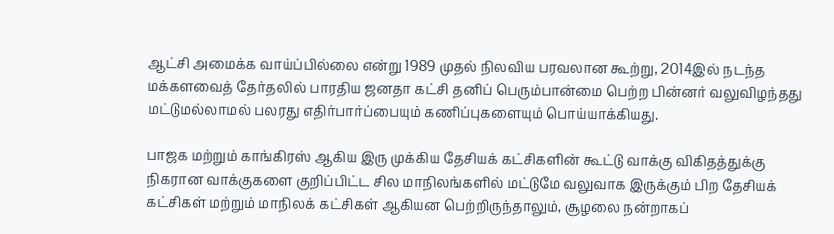ஆட்சி அமைக்க வாய்ப்பில்லை என்று 1989 முதல் நிலவிய பரவலான கூற்று, 2014இல் நடந்த மக்களவைத் தேர்தலில் பாரதிய ஜனதா கட்சி தனிப் பெரும்பான்மை பெற்ற பின்னர் வலுவிழந்தது மட்டுமல்லாமல் பலரது எதிர்பார்ப்பையும் கணிப்புகளையும் பொய்யாக்கியது.

பாஜக மற்றும் காங்கிரஸ் ஆகிய இரு முக்கிய தேசியக் கட்சிகளின் கூட்டு வாக்கு விகிதத்துக்கு நிகரான வாக்குகளை குறிப்பிட்ட சில மாநிலங்களில் மட்டுமே வலுவாக இருக்கும் பிற தேசியக் கட்சிகள் மற்றும் மாநிலக் கட்சிகள் ஆகியன பெற்றிருந்தாலும், சூழலை நன்றாகப்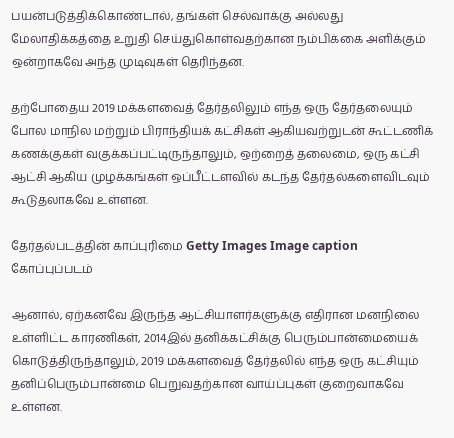பயன்படுத்திக்கொண்டால், தங்கள் செல்வாக்கு அல்லது மேலாதிக்கத்தை உறுதி செய்துகொள்வதற்கான நம்பிக்கை அளிக்கும் ஒன்றாகவே அந்த முடிவுகள் தெரிந்தன.

தற்போதைய 2019 மக்களவைத் தேர்தலிலும் எந்த ஒரு தேர்தலையும் போல மாநில மற்றும் பிராந்தியக் கட்சிகள் ஆகியவற்றுடன் கூட்டணிக் கணக்குகள் வகுக்கப்பட்டிருந்தாலும், ஒற்றைத் தலைமை, ஒரு கட்சி ஆட்சி ஆகிய முழக்கங்கள் ஒப்பீட்டளவில் கடந்த தேர்தல்களைவிடவும் கூடுதலாகவே உள்ளன.

தேர்தல்படத்தின் காப்புரிமை Getty Images Image caption கோப்புப்படம்

ஆனால், ஏற்கனவே இருந்த ஆட்சியாளர்களுக்கு எதிரான மனநிலை உள்ளிட்ட காரணிகள், 2014இல் தனிக்கட்சிக்கு பெரும்பான்மையைக் கொடுத்திருந்தாலும், 2019 மக்களவைத் தேர்தலில் எந்த ஒரு கட்சியும் தனிப்பெரும்பான்மை பெறுவதற்கான வாய்ப்புகள் குறைவாகவே உள்ளன.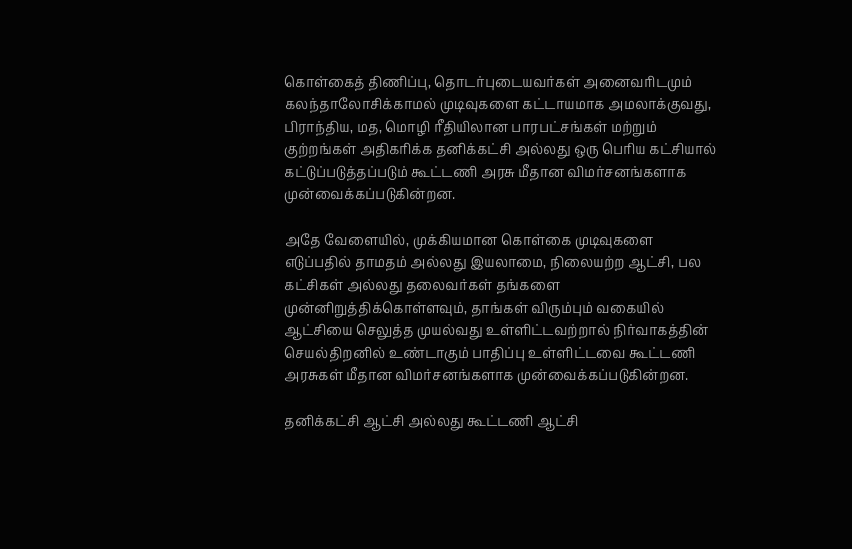கொள்கைத் திணிப்பு, தொடர்புடையவர்கள் அனைவரிடமும் கலந்தாலோசிக்காமல் முடிவுகளை கட்டாயமாக அமலாக்குவது, பிராந்திய, மத, மொழி ரீதியிலான பாரபட்சங்கள் மற்றும் குற்றங்கள் அதிகரிக்க தனிக்கட்சி அல்லது ஒரு பெரிய கட்சியால் கட்டுப்படுத்தப்படும் கூட்டணி அரசு மீதான விமர்சனங்களாக முன்வைக்கப்படுகின்றன.

அதே வேளையில், முக்கியமான கொள்கை முடிவுகளை எடுப்பதில் தாமதம் அல்லது இயலாமை, நிலையற்ற ஆட்சி, பல கட்சிகள் அல்லது தலைவர்கள் தங்களை முன்னிறுத்திக்கொள்ளவும், தாங்கள் விரும்பும் வகையில் ஆட்சியை செலுத்த முயல்வது உள்ளிட்டவற்றால் நிர்வாகத்தின் செயல்திறனில் உண்டாகும் பாதிப்பு உள்ளிட்டவை கூட்டணி அரசுகள் மீதான விமர்சனங்களாக முன்வைக்கப்படுகின்றன.

தனிக்கட்சி ஆட்சி அல்லது கூட்டணி ஆட்சி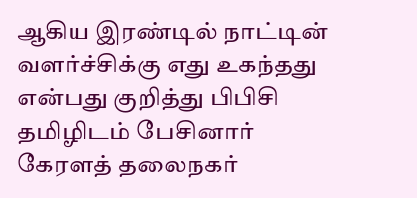ஆகிய இரண்டில் நாட்டின் வளர்ச்சிக்கு எது உகந்தது என்பது குறித்து பிபிசி தமிழிடம் பேசினார் கேரளத் தலைநகர்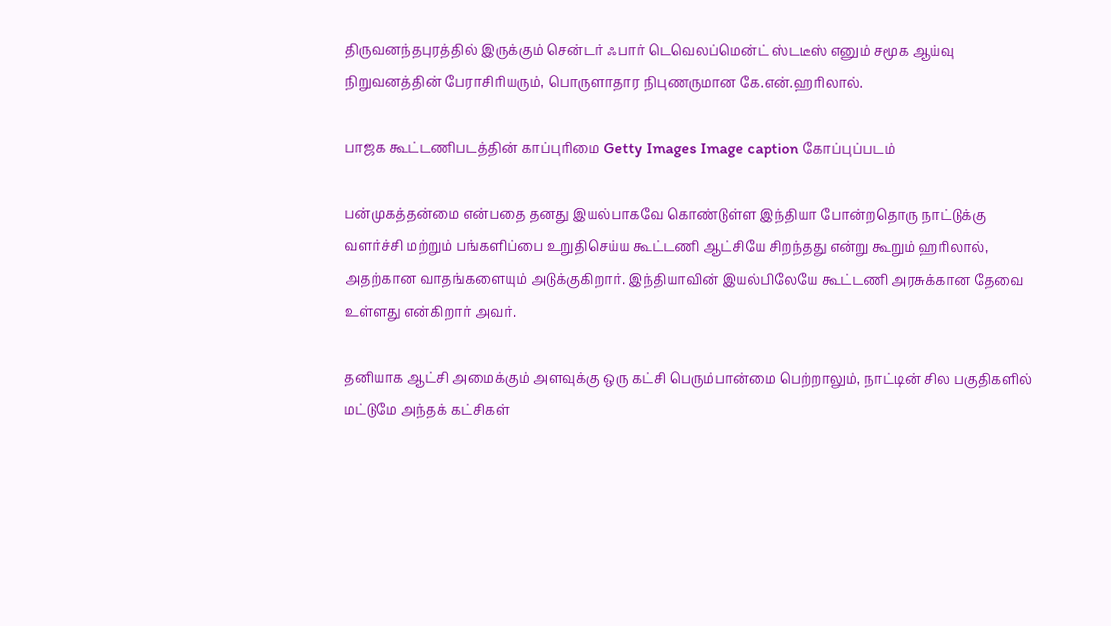திருவனந்தபுரத்தில் இருக்கும் சென்டர் ஃபார் டெவெலப்மென்ட் ஸ்டடீஸ் எனும் சமூக ஆய்வு நிறுவனத்தின் பேராசிரியரும், பொருளாதார நிபுணருமான கே.என்.ஹரிலால்.

பாஜக கூட்டணிபடத்தின் காப்புரிமை Getty Images Image caption கோப்புப்படம்

பன்முகத்தன்மை என்பதை தனது இயல்பாகவே கொண்டுள்ள இந்தியா போன்றதொரு நாட்டுக்கு வளர்ச்சி மற்றும் பங்களிப்பை உறுதிசெய்ய கூட்டணி ஆட்சியே சிறந்தது என்று கூறும் ஹரிலால், அதற்கான வாதங்களையும் அடுக்குகிறார். இந்தியாவின் இயல்பிலேயே கூட்டணி அரசுக்கான தேவை உள்ளது என்கிறார் அவர்.

தனியாக ஆட்சி அமைக்கும் அளவுக்கு ஒரு கட்சி பெரும்பான்மை பெற்றாலும், நாட்டின் சில பகுதிகளில் மட்டுமே அந்தக் கட்சிகள்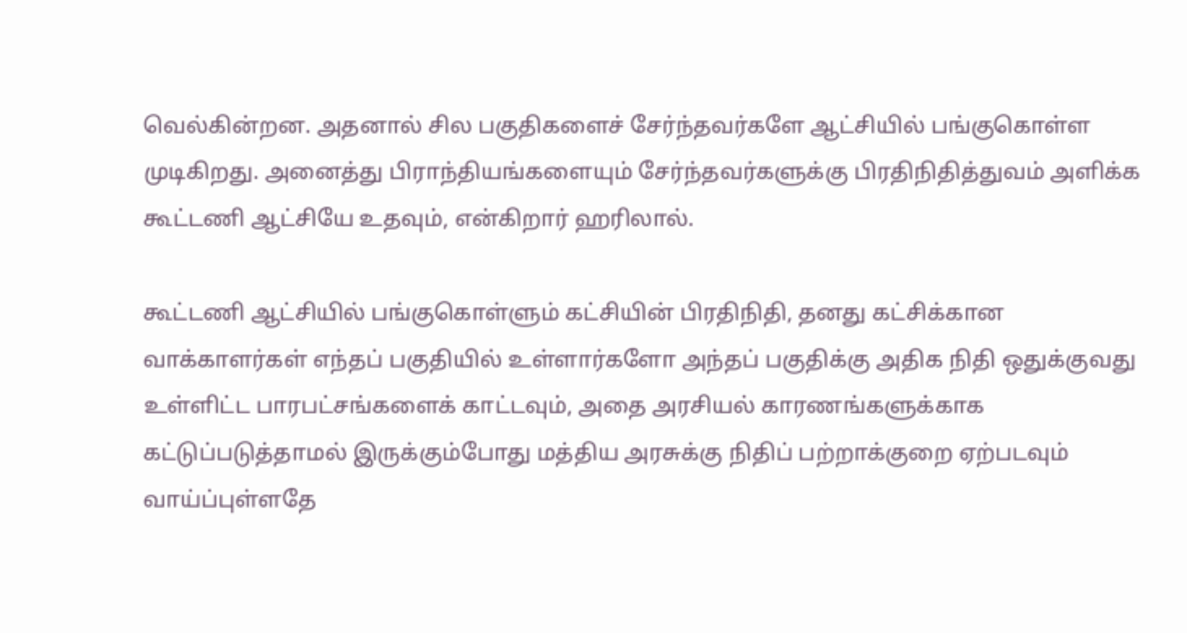வெல்கின்றன. அதனால் சில பகுதிகளைச் சேர்ந்தவர்களே ஆட்சியில் பங்குகொள்ள முடிகிறது. அனைத்து பிராந்தியங்களையும் சேர்ந்தவர்களுக்கு பிரதிநிதித்துவம் அளிக்க கூட்டணி ஆட்சியே உதவும், என்கிறார் ஹரிலால்.

கூட்டணி ஆட்சியில் பங்குகொள்ளும் கட்சியின் பிரதிநிதி, தனது கட்சிக்கான வாக்காளர்கள் எந்தப் பகுதியில் உள்ளார்களோ அந்தப் பகுதிக்கு அதிக நிதி ஒதுக்குவது உள்ளிட்ட பாரபட்சங்களைக் காட்டவும், அதை அரசியல் காரணங்களுக்காக கட்டுப்படுத்தாமல் இருக்கும்போது மத்திய அரசுக்கு நிதிப் பற்றாக்குறை ஏற்படவும் வாய்ப்புள்ளதே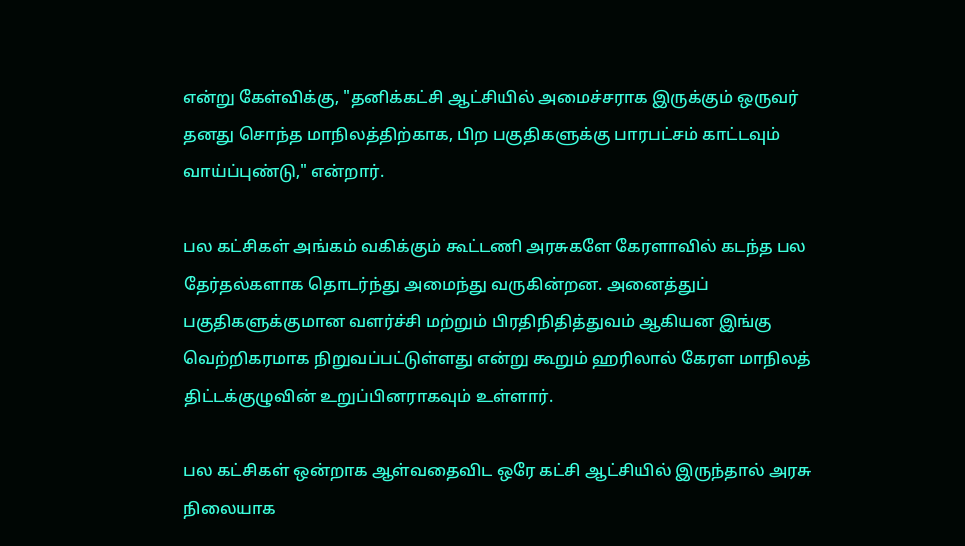என்று கேள்விக்கு, "தனிக்கட்சி ஆட்சியில் அமைச்சராக இருக்கும் ஒருவர் தனது சொந்த மாநிலத்திற்காக, பிற பகுதிகளுக்கு பாரபட்சம் காட்டவும் வாய்ப்புண்டு," என்றார்.

பல கட்சிகள் அங்கம் வகிக்கும் கூட்டணி அரசுகளே கேரளாவில் கடந்த பல தேர்தல்களாக தொடர்ந்து அமைந்து வருகின்றன. அனைத்துப் பகுதிகளுக்குமான வளர்ச்சி மற்றும் பிரதிநிதித்துவம் ஆகியன இங்கு வெற்றிகரமாக நிறுவப்பட்டுள்ளது என்று கூறும் ஹரிலால் கேரள மாநிலத் திட்டக்குழுவின் உறுப்பினராகவும் உள்ளார்.

பல கட்சிகள் ஒன்றாக ஆள்வதைவிட ஒரே கட்சி ஆட்சியில் இருந்தால் அரசு நிலையாக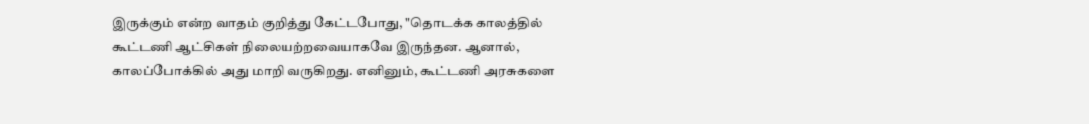இருக்கும் என்ற வாதம் குறித்து கேட்டபோது, "தொடக்க காலத்தில் கூட்டணி ஆட்சிகள் நிலையற்றவையாகவே இருந்தன. ஆனால், காலப்போக்கில் அது மாறி வருகிறது. எனினும், கூட்டணி அரசுகளை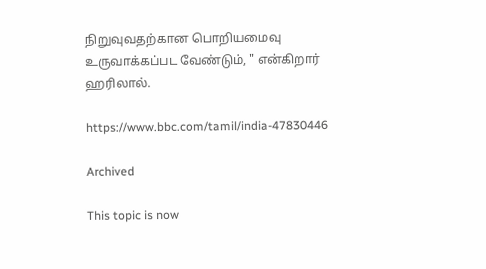நிறுவுவதற்கான பொறியமைவு உருவாக்கப்பட வேண்டும், " என்கிறார் ஹரிலால்.

https://www.bbc.com/tamil/india-47830446

Archived

This topic is now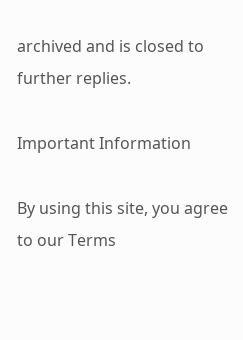archived and is closed to further replies.

Important Information

By using this site, you agree to our Terms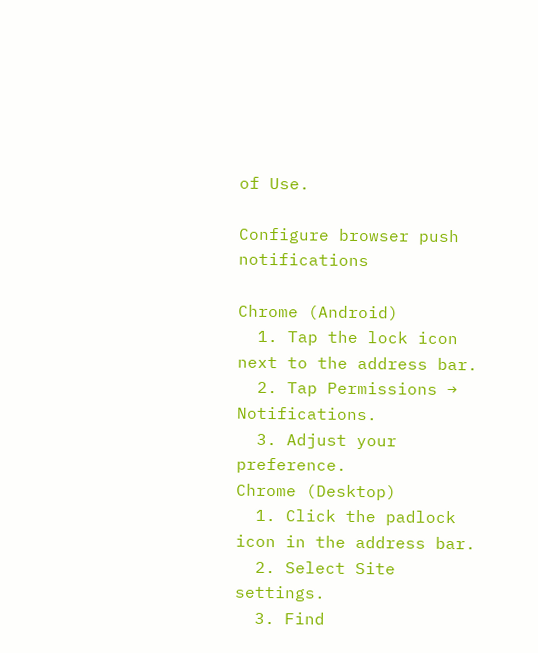of Use.

Configure browser push notifications

Chrome (Android)
  1. Tap the lock icon next to the address bar.
  2. Tap Permissions → Notifications.
  3. Adjust your preference.
Chrome (Desktop)
  1. Click the padlock icon in the address bar.
  2. Select Site settings.
  3. Find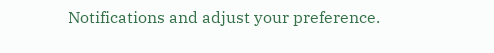Notifications and adjust your preference.